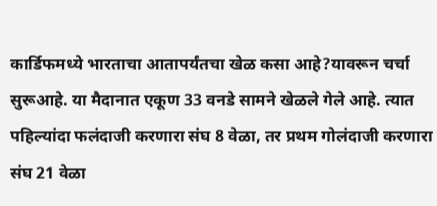कार्डिफमध्ये भारताचा आतापर्यंतचा खेळ कसा आहे?यावरून चर्चा सुरूआहे. या मैदानात एकूण 33 वनडे सामने खेळले गेले आहे. त्यात पहिल्यांदा फलंदाजी करणारा संघ 8 वेळा, तर प्रथम गोलंदाजी करणारा संघ 21 वेळा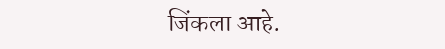जिंकला आहे.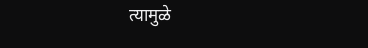त्यामुळे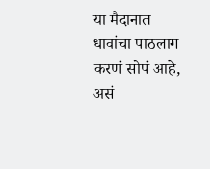या मैदानात धावांचा पाठलाग करणं सोपं आहे, असं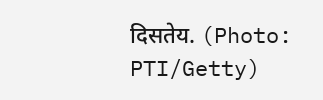दिसतेय. (Photo: PTI/Getty)